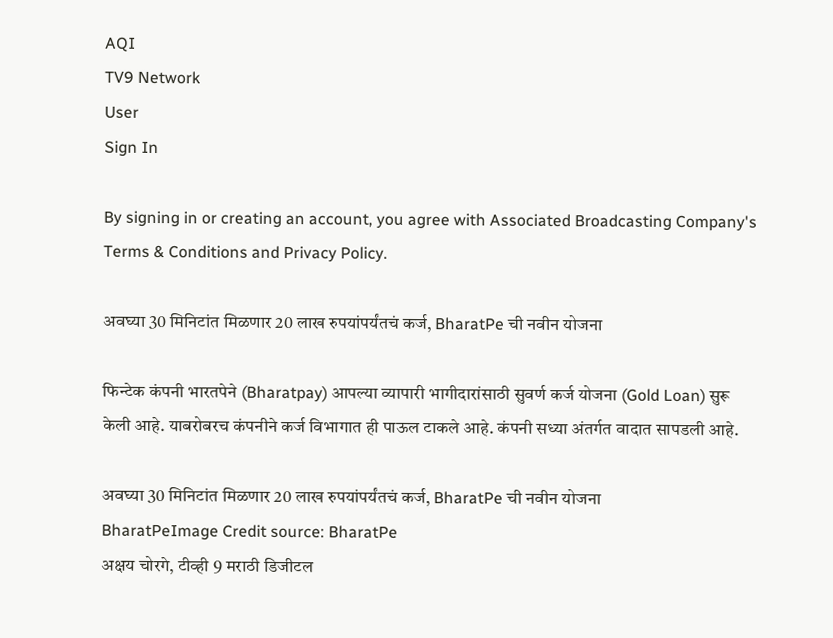AQI
TV9 Network
User
Sign In

By signing in or creating an account, you agree with Associated Broadcasting Company's Terms & Conditions and Privacy Policy.

अवघ्या 30 मिनिटांत मिळणार 20 लाख रुपयांपर्यंतचं कर्ज, BharatPe ची नवीन योजना

फिन्टेक कंपनी भारतपेने (Bharatpay) आपल्या व्यापारी भागीदारांसाठी सुवर्ण कर्ज योजना (Gold Loan) सुरू केली आहे. याबरोबरच कंपनीने कर्ज विभागात ही पाऊल टाकले आहे. कंपनी सध्या अंतर्गत वादात सापडली आहे.

अवघ्या 30 मिनिटांत मिळणार 20 लाख रुपयांपर्यंतचं कर्ज, BharatPe ची नवीन योजना
BharatPeImage Credit source: BharatPe
अक्षय चोरगे, टीव्ही 9 मराठी डिजीटल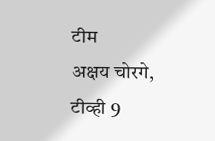टीम
अक्षय चोरगे, टीव्ही 9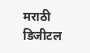मराठी डिजीटल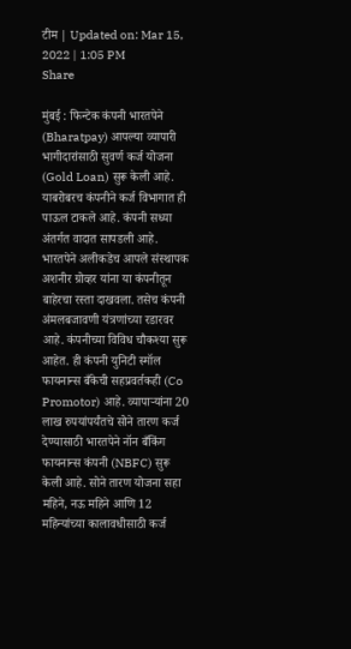टीम | Updated on: Mar 15, 2022 | 1:05 PM
Share

मुंबई : फिन्टेक कंपनी भारतपेने (Bharatpay) आपल्या व्यापारी भागीदारांसाठी सुवर्ण कर्ज योजना (Gold Loan) सुरू केली आहे. याबरोबरच कंपनीने कर्ज विभागात ही पाऊल टाकले आहे. कंपनी सध्या अंतर्गत वादात सापडली आहे. भारतपेने अलीकडेच आपले संस्थापक अशनीर ग्रोव्हर यांना या कंपनीतून बाहेरचा रस्ता दाखवला. तसेच कंपनी अंमलबजावणी यंत्रणांच्या रडारवर आहे. कंपनीच्या विविध चौकश्या सुरू आहेत. ही कंपनी युनिटी स्मॉल फायनान्स बँकेची सहप्रवर्तकही (Co Promotor) आहे. व्यापाऱ्यांना 20 लाख रुपयांपर्यंतचे सोने तारण कर्ज देण्यासाठी भारतपेने नॉन बँकिंग फायनान्स कंपनी (NBFC) सुरू केली आहे. सोने तारण योजना सहा महिने, नऊ महिने आणि 12 महिन्यांच्या कालावधीसाठी कर्ज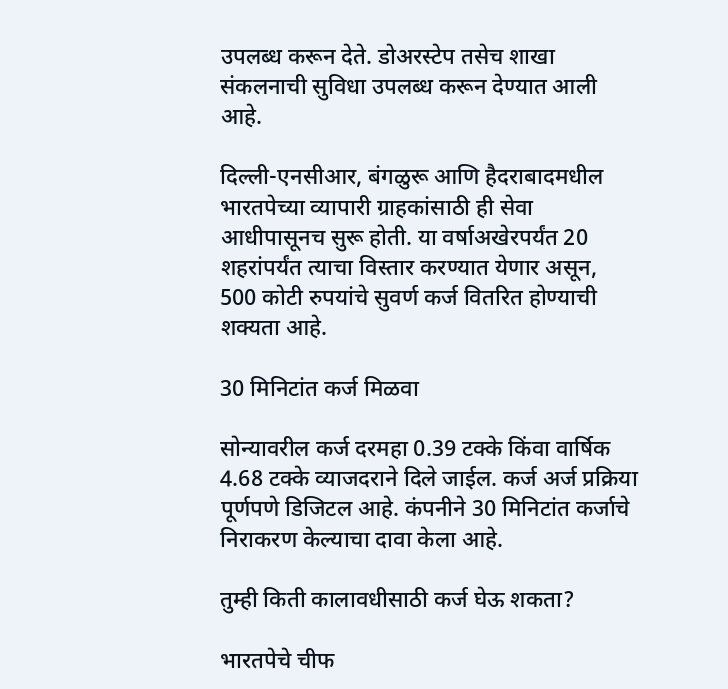उपलब्ध करून देते. डोअरस्टेप तसेच शाखा संकलनाची सुविधा उपलब्ध करून देण्यात आली आहे.

दिल्ली-एनसीआर, बंगळुरू आणि हैदराबादमधील भारतपेच्या व्यापारी ग्राहकांसाठी ही सेवा आधीपासूनच सुरू होती. या वर्षाअखेरपर्यंत 20 शहरांपर्यंत त्याचा विस्तार करण्यात येणार असून, 500 कोटी रुपयांचे सुवर्ण कर्ज वितरित होण्याची शक्यता आहे.

30 मिनिटांत कर्ज मिळवा

सोन्यावरील कर्ज दरमहा 0.39 टक्के किंवा वार्षिक 4.68 टक्के व्याजदराने दिले जाईल. कर्ज अर्ज प्रक्रिया पूर्णपणे डिजिटल आहे. कंपनीने 30 मिनिटांत कर्जाचे निराकरण केल्याचा दावा केला आहे.

तुम्ही किती कालावधीसाठी कर्ज घेऊ शकता?

भारतपेचे चीफ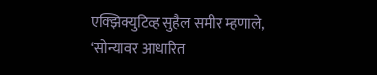एक्झिक्युटिव्ह सुहैल समीर म्हणाले, ‘सोन्यावर आधारित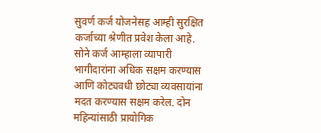सुवर्ण कर्ज योजनेसह आम्ही सुरक्षित कर्जाच्या श्रेणीत प्रवेश केला आहे. सोने कर्ज आम्हाला व्यापारी भागीदारांना अधिक सक्षम करण्यास आणि कोट्यवधी छोट्या व्यवसायांना मदत करण्यास सक्षम करेल. दोन महिन्यांसाठी प्रायोगिक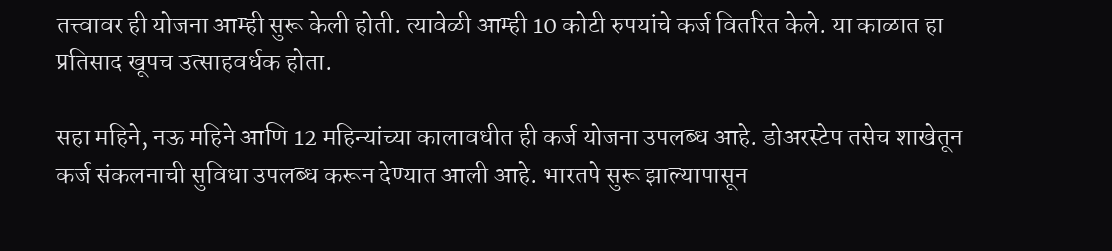तत्त्वावर ही योजना आम्ही सुरू केली होती. त्यावेळी आम्ही 10 कोटी रुपयांचे कर्ज वितरित केले. या काळात हा प्रतिसाद खूपच उत्साहवर्धक होता.

सहा महिने, नऊ महिने आणि 12 महिन्यांच्या कालावधीत ही कर्ज योजना उपलब्ध आहे. डोअरस्टेप तसेच शाखेतून कर्ज संकलनाची सुविधा उपलब्ध करून देण्यात आली आहे. भारतपे सुरू झाल्यापासून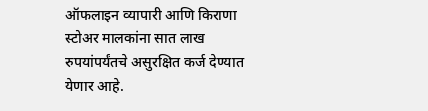ऑफलाइन व्यापारी आणि किराणा स्टोअर मालकांना सात लाख रुपयांपर्यंतचे असुरक्षित कर्ज देण्यात येणार आहे.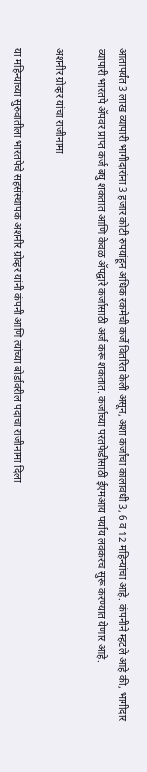आतापर्यंत 3 लाख व्यापारी भागीदारांना 3 हजार कोटी रुपयांहून अधिक रकमेची कर्जे वितरित केली असून, अशा कर्जांचा कालावधी 3, 6 व 12 महिन्यांचा आहे. कंपनीने म्हटले आहे की, भागीदार व्यापारी भारतपे ॲपवर प्राप्त कर्ज बघु शकतात आणि केवळ ॲपद्वारे कर्जासाठी अर्ज करू शकतात. कर्जाच्या परतफेडीसाठी ईएमआय पर्याय लवकरच सुरू करण्यात येणार आहे.

अशनीर ग्रोव्हर यांचा राजीनामा

या महिन्याच्या सुरुवातीला भारतपेचे सहसंस्थापक अशनीर ग्रोव्हर यांनी कंपनी आणि त्यांच्या बोर्डावरील पदाचा राजीनामा दिला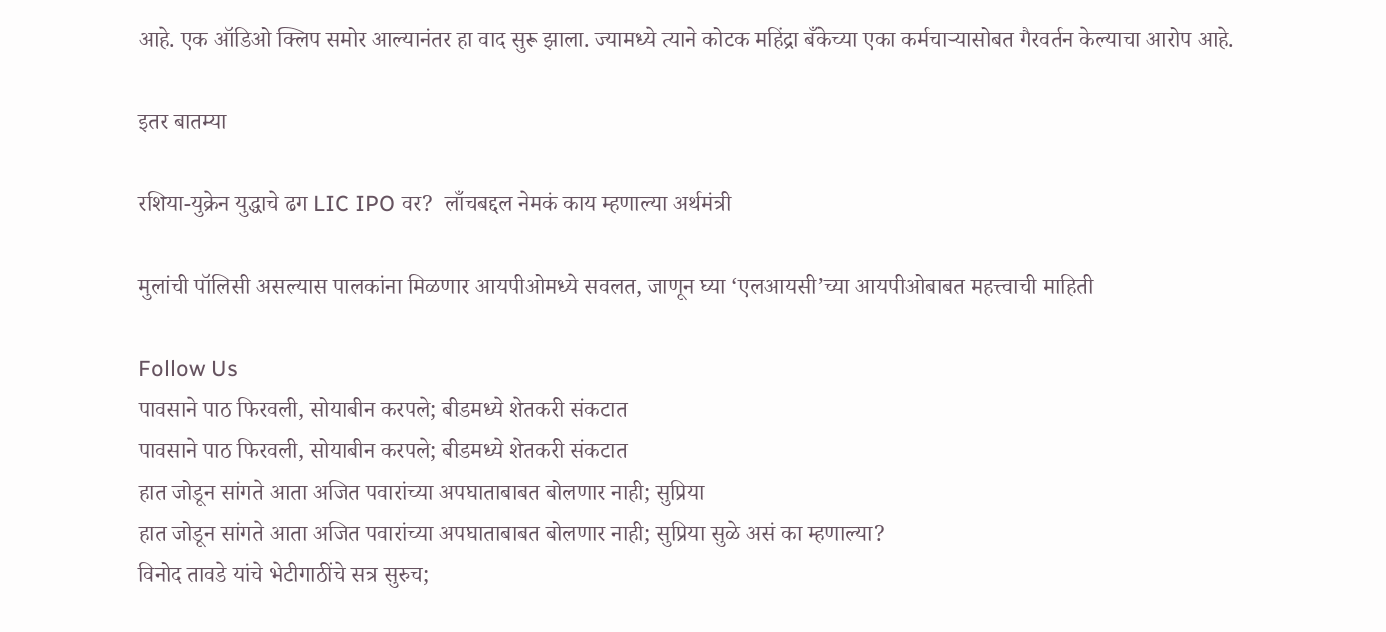आहे. एक ऑडिओ क्लिप समोर आल्यानंतर हा वाद सुरू झाला. ज्यामध्ये त्याने कोटक महिंद्रा बँकेच्या एका कर्मचाऱ्यासोबत गैरवर्तन केल्याचा आरोप आहे.

इतर बातम्या

रशिया-युक्रेन युद्धाचे ढग LIC IPO वर?  लाँचबद्दल नेमकं काय म्हणाल्या अर्थमंत्री

मुलांची पॉलिसी असल्यास पालकांना मिळणार आयपीओमध्ये सवलत, जाणून घ्या ‘एलआयसी’च्या आयपीओबाबत महत्त्वाची माहिती

Follow Us
पावसाने पाठ फिरवली, सोयाबीन करपले; बीडमध्ये शेतकरी संकटात
पावसाने पाठ फिरवली, सोयाबीन करपले; बीडमध्ये शेतकरी संकटात
हात जोडून सांगते आता अजित पवारांच्या अपघाताबाबत बोलणार नाही; सुप्रिया
हात जोडून सांगते आता अजित पवारांच्या अपघाताबाबत बोलणार नाही; सुप्रिया सुळे असं का म्हणाल्या?
विनोद तावडे यांचे भेटीगाठींचे सत्र सुरुच;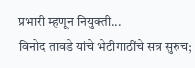प्रभारी म्हणून नियुक्ती...
विनोद तावडे यांचे भेटीगाठींचे सत्र सुरुच;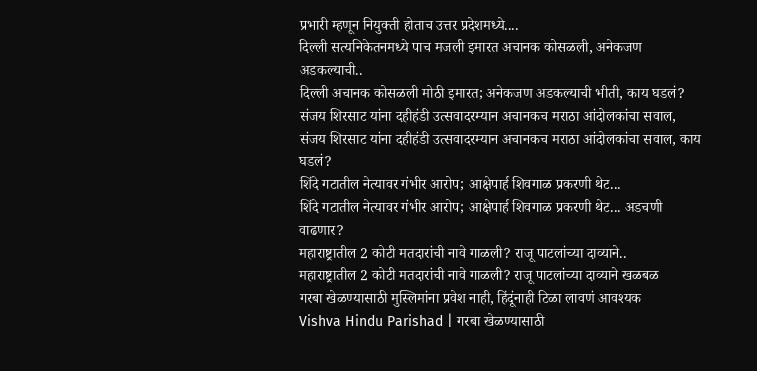प्रभारी म्हणून नियुक्ती होताच उत्तर प्रदेशमध्ये....
दिल्ली सत्यनिकेतनमध्ये पाच मजली इमारत अचानक कोसळली, अनेकजण अडकल्याची..
दिल्ली अचानक कोसळली मोठी इमारत; अनेकजण अडकल्याची भीती, काय घडलं?
संजय शिरसाट यांना दहीहंडी उत्सवादरम्यान अचानकच मराठा आंदोलकांचा सवाल,
संजय शिरसाट यांना दहीहंडी उत्सवादरम्यान अचानकच मराठा आंदोलकांचा सवाल, काय घडलं?
शिंदे गटातील नेत्यावर गंभीर आरोप; आक्षेपार्ह शिवगाळ प्रकरणी थेट...
शिंदे गटातील नेत्यावर गंभीर आरोप; आक्षेपार्ह शिवगाळ प्रकरणी थेट... अडचणी वाढणार?
महाराष्ट्रातील 2 कोटी मतदारांची नावे गाळली? राजू पाटलांच्या दाव्याने..
महाराष्ट्रातील 2 कोटी मतदारांची नावे गाळली? राजू पाटलांच्या दाव्याने खळबळ
गरबा खेळण्यासाठी मुस्लिमांना प्रवेश नाही, हिंदूंनाही टिळा लावणं आवश्यक
Vishva Hindu Parishad | गरबा खेळण्यासाठी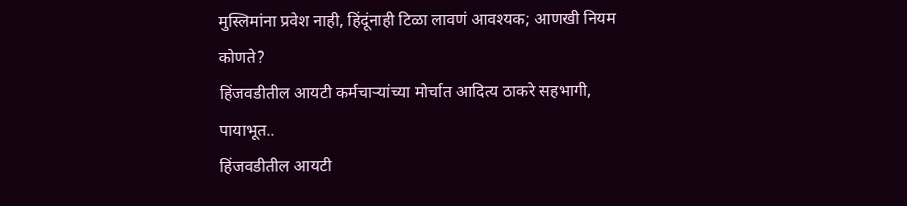मुस्लिमांना प्रवेश नाही, हिंदूंनाही टिळा लावणं आवश्यक; आणखी नियम कोणते?
हिंजवडीतील आयटी कर्मचाऱ्यांच्या मोर्चात आदित्य ठाकरे सहभागी, पायाभूत..
हिंजवडीतील आयटी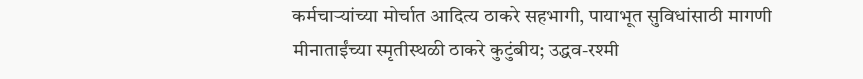कर्मचाऱ्यांच्या मोर्चात आदित्य ठाकरे सहभागी, पायाभूत सुविधांसाठी मागणी
मीनाताईंच्या स्मृतीस्थळी ठाकरे कुटुंबीय; उद्धव-रश्मी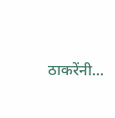ठाकरेंनी...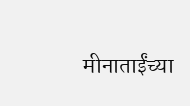मीनाताईंच्या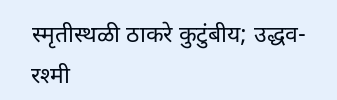स्मृतीस्थळी ठाकरे कुटुंबीय; उद्धव-रश्मी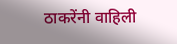ठाकरेंनी वाहिली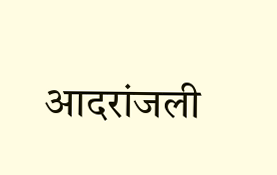आदरांजली